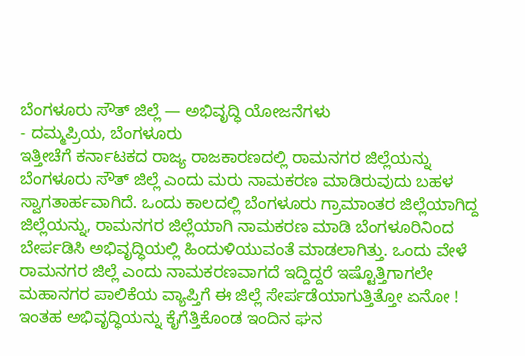ಬೆಂಗಳೂರು ಸೌತ್ ಜಿಲ್ಲೆ — ಅಭಿವೃದ್ಧಿ ಯೋಜನೆಗಳು
- ದಮ್ಮಪ್ರಿಯ, ಬೆಂಗಳೂರು
ಇತ್ತೀಚೆಗೆ ಕರ್ನಾಟಕದ ರಾಜ್ಯ ರಾಜಕಾರಣದಲ್ಲಿ ರಾಮನಗರ ಜಿಲ್ಲೆಯನ್ನು ಬೆಂಗಳೂರು ಸೌತ್ ಜಿಲ್ಲೆ ಎಂದು ಮರು ನಾಮಕರಣ ಮಾಡಿರುವುದು ಬಹಳ ಸ್ವಾಗತಾರ್ಹವಾಗಿದೆ. ಒಂದು ಕಾಲದಲ್ಲಿ ಬೆಂಗಳೂರು ಗ್ರಾಮಾಂತರ ಜಿಲ್ಲೆಯಾಗಿದ್ದ ಜಿಲ್ಲೆಯನ್ನು, ರಾಮನಗರ ಜಿಲ್ಲೆಯಾಗಿ ನಾಮಕರಣ ಮಾಡಿ ಬೆಂಗಳೂರಿನಿಂದ ಬೇರ್ಪಡಿಸಿ ಅಭಿವೃದ್ಧಿಯಲ್ಲಿ ಹಿಂದುಳಿಯುವಂತೆ ಮಾಡಲಾಗಿತ್ತು. ಒಂದು ವೇಳೆ ರಾಮನಗರ ಜಿಲ್ಲೆ ಎಂದು ನಾಮಕರಣವಾಗದೆ ಇದ್ದಿದ್ದರೆ ಇಷ್ಟೊತ್ತಿಗಾಗಲೇ ಮಹಾನಗರ ಪಾಲಿಕೆಯ ವ್ಯಾಪ್ತಿಗೆ ಈ ಜಿಲ್ಲೆ ಸೇರ್ಪಡೆಯಾಗುತ್ತಿತ್ತೋ ಏನೋ !
ಇಂತಹ ಅಭಿವೃದ್ಧಿಯನ್ನು ಕೈಗೆತ್ತಿಕೊಂಡ ಇಂದಿನ ಘನ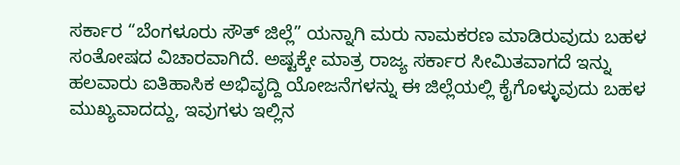ಸರ್ಕಾರ “ಬೆಂಗಳೂರು ಸೌತ್ ಜಿಲ್ಲೆ” ಯನ್ನಾಗಿ ಮರು ನಾಮಕರಣ ಮಾಡಿರುವುದು ಬಹಳ ಸಂತೋಷದ ವಿಚಾರವಾಗಿದೆ. ಅಷ್ಟಕ್ಕೇ ಮಾತ್ರ ರಾಜ್ಯ ಸರ್ಕಾರ ಸೀಮಿತವಾಗದೆ ಇನ್ನು ಹಲವಾರು ಐತಿಹಾಸಿಕ ಅಭಿವೃದ್ದಿ ಯೋಜನೆಗಳನ್ನು ಈ ಜಿಲ್ಲೆಯಲ್ಲಿ ಕೈಗೊಳ್ಳುವುದು ಬಹಳ ಮುಖ್ಯವಾದದ್ದು, ಇವುಗಳು ಇಲ್ಲಿನ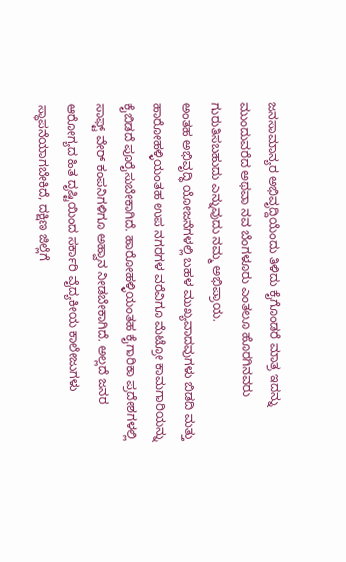ಜನಸಾಮಾನ್ಯರ ಅಭಿವೃದ್ದಿಯೆಂದು ತಿಳಿದು ಕೈಗೊಂಡರೆ ಮಾತ್ರ ಇದನ್ನು ಮುಂದುವರೆದ ಅಥವಾ ನವ ಬೆಂಗಳೂರು ಎಂತಲೂ ಹೊರಗಿನವರು ಗುರುತಿಸಬಹುದು ಎನ್ನುವುದು ನಮ್ಮ ಅಭಿಪ್ರಾಯ.
ಅಂತಹ ಅಭಿವೃದ್ಧಿ ಯೋಜನೆಗಳಲ್ಲಿ ಬಹಳ ಮುಖ್ಯವಾದವುಗಳು ಬಿಡದಿ ಮತ್ತು ಹಾರೋಹಳ್ಳಿಯಂತಹ ಉಪ ನಗರಗಳ ವರೆವಿಗೂ ಮೆಟ್ರೋ ಕಾಮಗಾರಿಯನ್ನು ಕೈಬಿಡದೆ ಪೂರೈಸುಬೇಕಾಗಿದೆ. ಹಾರೋಹಳ್ಳಿಯಂತಹ ಕೈಗಾರಿಕಾ ಪ್ರದೇಶಗಳಲ್ಲಿ ಸಾಫ್ಟ್ ವೇರ್ ಕಂಪನಿಗಳಿಗೂ ಅಹ್ವಾನ ನೀಡಬೇಕಾಗಿದೆ. ಅಲ್ಲದೆ ಜನರ ಆರೋಗ್ಯದ ಹಿತ ದೃಷ್ಟಿಯಿಂದ ಸರ್ಕಾರಿ ವೈದ್ಯಕೀಯ ಕಾಲೇಜುಗಳು ಸ್ಥಾಪನೆಯಾಗಬೇಕಿದೆ, ದಕ್ಷಿಣ ಜಿಲ್ಲೆಗೆ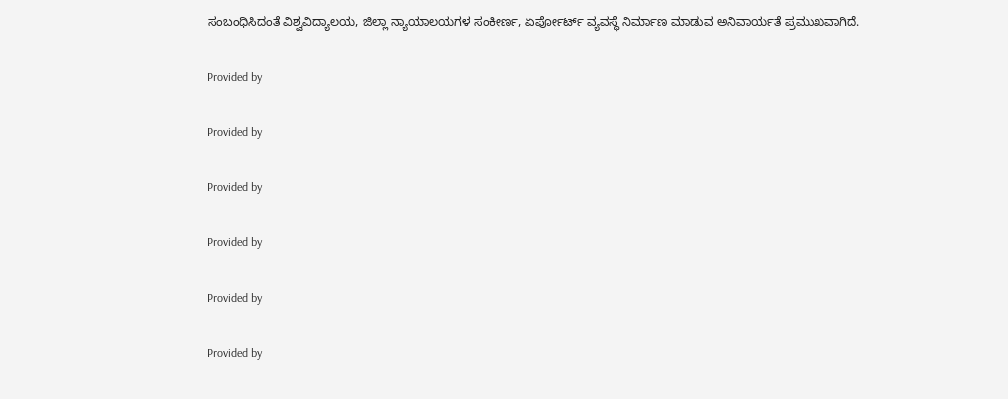ಸಂಬಂಧಿಸಿದಂತೆ ವಿಶ್ವವಿದ್ಯಾಲಯ, ಜಿಲ್ಲಾ ನ್ಯಾಯಾಲಯಗಳ ಸಂಕೀರ್ಣ, ಏರ್ಪೋರ್ಟ್ ವ್ಯವಸ್ಥೆ ನಿರ್ಮಾಣ ಮಾಡುವ ಅನಿವಾರ್ಯತೆ ಪ್ರಮುಖವಾಗಿದೆ.

Provided by

Provided by

Provided by

Provided by

Provided by

Provided by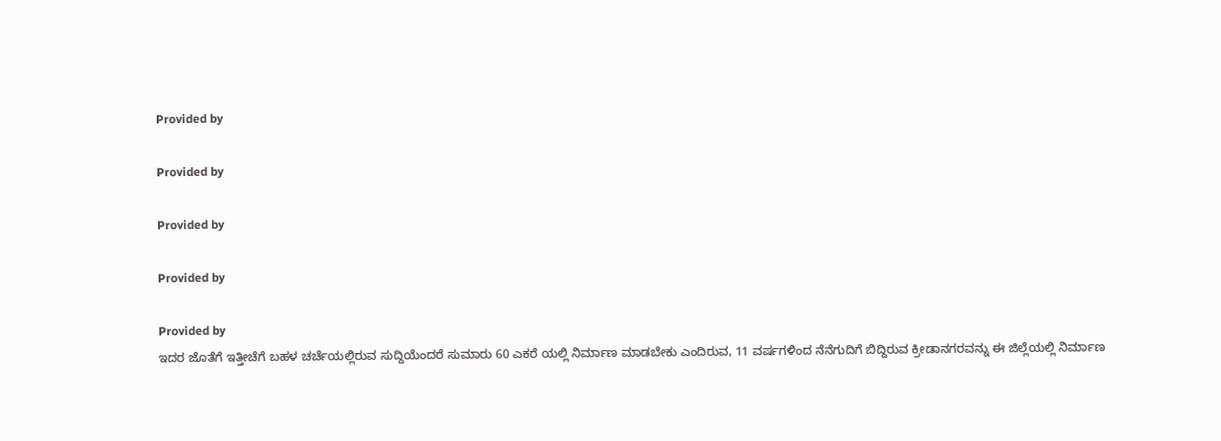Provided by

Provided by

Provided by

Provided by

Provided by
ಇದರ ಜೊತೆಗೆ ಇತ್ತೀಚೆಗೆ ಬಹಳ ಚರ್ಚೆಯಲ್ಲಿರುವ ಸುದ್ದಿಯೆಂದರೆ ಸುಮಾರು 60 ಎಕರೆ ಯಲ್ಲಿ ನಿರ್ಮಾಣ ಮಾಡಬೇಕು ಎಂದಿರುವ, 11 ವರ್ಷಗಳಿಂದ ನೆನೆಗುದಿಗೆ ಬಿದ್ದಿರುವ ಕ್ರೀಡಾನಗರವನ್ನು ಈ ಜಿಲ್ಲೆಯಲ್ಲಿ ನಿರ್ಮಾಣ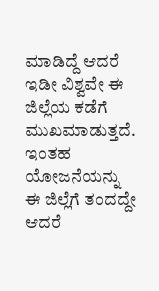ಮಾಡಿದ್ದೆ ಆದರೆ ಇಡೀ ವಿಶ್ವವೇ ಈ ಜಿಲ್ಲೆಯ ಕಡೆಗೆ ಮುಖಮಾಡುತ್ತದೆ. ಇಂತಹ ಯೋಜನೆಯನ್ನು ಈ ಜಿಲ್ಲೆಗೆ ತಂದದ್ದೇ ಆದರೆ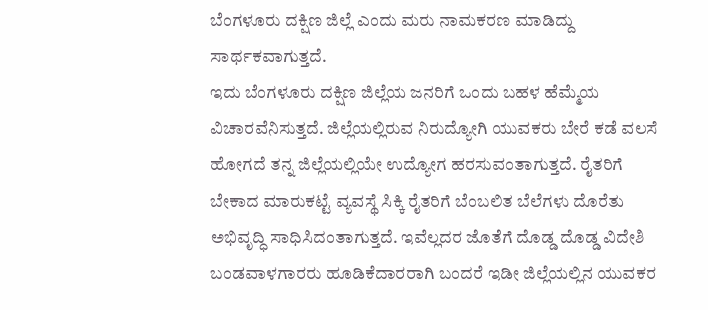ಬೆಂಗಳೂರು ದಕ್ಷಿಣ ಜಿಲ್ಲೆ ಎಂದು ಮರು ನಾಮಕರಣ ಮಾಡಿದ್ದು ಸಾರ್ಥಕವಾಗುತ್ತದೆ.
ಇದು ಬೆಂಗಳೂರು ದಕ್ಷಿಣ ಜಿಲ್ಲೆಯ ಜನರಿಗೆ ಒಂದು ಬಹಳ ಹೆಮ್ಮೆಯ ವಿಚಾರವೆನಿಸುತ್ತದೆ. ಜಿಲ್ಲೆಯಲ್ಲಿರುವ ನಿರುದ್ಯೋಗಿ ಯುವಕರು ಬೇರೆ ಕಡೆ ವಲಸೆ ಹೋಗದೆ ತನ್ನ ಜಿಲ್ಲೆಯಲ್ಲಿಯೇ ಉದ್ಯೋಗ ಹರಸುವಂತಾಗುತ್ತದೆ. ರೈತರಿಗೆ ಬೇಕಾದ ಮಾರುಕಟ್ಟೆ ವ್ಯವಸ್ಥೆ ಸಿಕ್ಕಿ ರೈತರಿಗೆ ಬೆಂಬಲಿತ ಬೆಲೆಗಳು ದೊರೆತು ಅಭಿವೃದ್ಧಿ ಸಾಧಿಸಿದಂತಾಗುತ್ತದೆ. ಇವೆಲ್ಲದರ ಜೊತೆಗೆ ದೊಡ್ಡ ದೊಡ್ಡ ವಿದೇಶಿ ಬಂಡವಾಳಗಾರರು ಹೂಡಿಕೆದಾರರಾಗಿ ಬಂದರೆ ಇಡೀ ಜಿಲ್ಲೆಯಲ್ಲಿನ ಯುವಕರ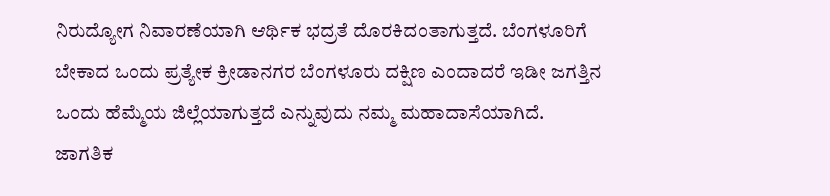ನಿರುದ್ಯೋಗ ನಿವಾರಣೆಯಾಗಿ ಆರ್ಥಿಕ ಭದ್ರತೆ ದೊರಕಿದಂತಾಗುತ್ತದೆ. ಬೆಂಗಳೂರಿಗೆ ಬೇಕಾದ ಒಂದು ಪ್ರತ್ಯೇಕ ಕ್ರೀಡಾನಗರ ಬೆಂಗಳೂರು ದಕ್ಷಿಣ ಎಂದಾದರೆ ಇಡೀ ಜಗತ್ತಿನ ಒಂದು ಹೆಮ್ಮೆಯ ಜಿಲ್ಲೆಯಾಗುತ್ತದೆ ಎನ್ನುವುದು ನಮ್ಮ ಮಹಾದಾಸೆಯಾಗಿದೆ.
ಜಾಗತಿಕ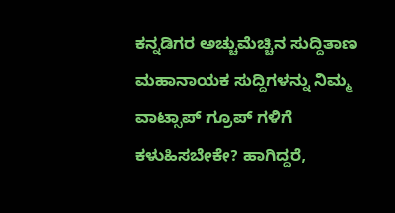ಕನ್ನಡಿಗರ ಅಚ್ಚುಮೆಚ್ಚಿನ ಸುದ್ದಿತಾಣ ಮಹಾನಾಯಕ ಸುದ್ದಿಗಳನ್ನು ನಿಮ್ಮ ವಾಟ್ಸಾಪ್ ಗ್ರೂಪ್ ಗಳಿಗೆ ಕಳುಹಿಸಬೇಕೇ? ಹಾಗಿದ್ದರೆ,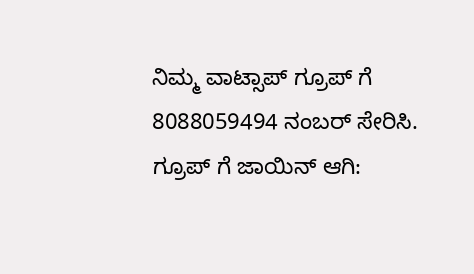ನಿಮ್ಮ ವಾಟ್ಸಾಪ್ ಗ್ರೂಪ್ ಗೆ 8088059494 ನಂಬರ್ ಸೇರಿಸಿ.
ಗ್ರೂಪ್ ಗೆ ಜಾಯಿನ್ ಆಗಿ: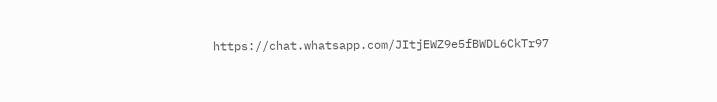https://chat.whatsapp.com/JItjEWZ9e5fBWDL6CkTr97